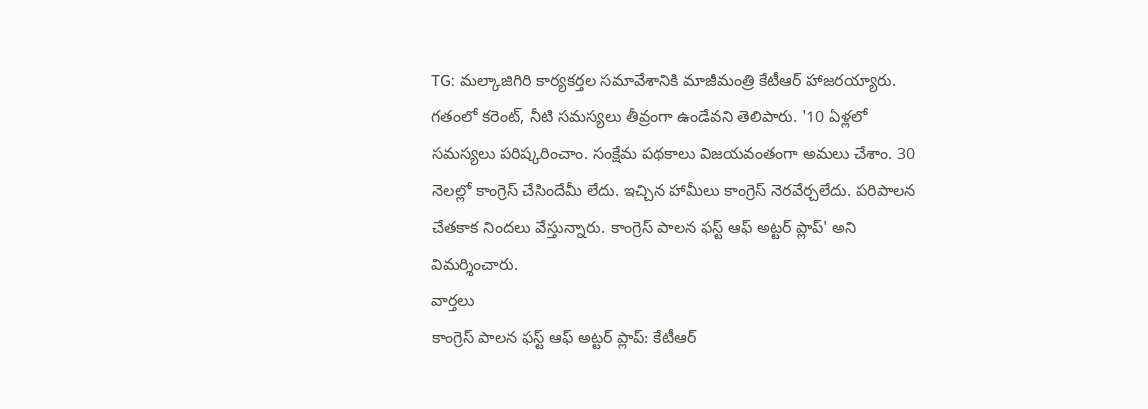TG: మల్కాజిగిరి కార్యకర్తల సమావేశానికి మాజీమంత్రి కేటీఆర్ హాజరయ్యారు. గతంలో కరెంట్, నీటి సమస్యలు తీవ్రంగా ఉండేవని తెలిపారు. '10 ఏళ్లలో సమస్యలు పరిష్కరించాం. సంక్షేమ పథకాలు విజయవంతంగా అమలు చేశాం. 30 నెలల్లో కాంగ్రెస్ చేసిందేమీ లేదు. ఇచ్చిన హామీలు కాంగ్రెస్ నెరవేర్చలేదు. పరిపాలన చేతకాక నిందలు వేస్తున్నారు. కాంగ్రెస్ పాలన ఫస్ట్ ఆఫ్ అట్టర్ ప్లాప్' అని విమర్శించారు.
వార్తలు
కాంగ్రెస్ పాలన ఫస్ట్ ఆఫ్ అట్టర్ ప్లాప్: కేటీఆర్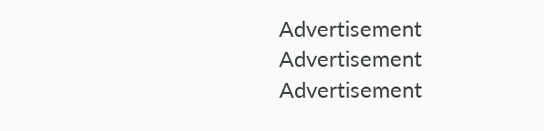Advertisement
Advertisement
Advertisement